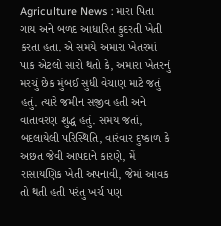Agriculture News : મારા પિતા ગાય અને બળદ આધારિત કુદરતી ખેતી કરતા હતા. એ સમયે અમારા ખેતરમાં પાક એટલો સારો થતો કે, અમારા ખેતરનું મરચું છેક મુંબઈ સુધી વેચાણ માટે જતું હતું. ત્યારે જમીન સજીવ હતી અને વાતાવરણ શુદ્ધ હતું. સમય જતાં, બદલાયેલી પરિસ્થિતિ, વારંવાર દુષ્કાળ કે અછત જેવી આપદાને કારણે, મેં રાસાયણિક ખેતી અપનાવી, જેમાં આવક તો થતી હતી પરંતુ ખર્ચ પણ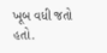ખૂબ વધી જતો હતો.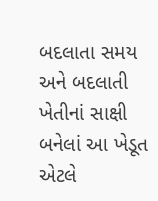બદલાતા સમય અને બદલાતી ખેતીનાં સાક્ષી બનેલાં આ ખેડૂત એટલે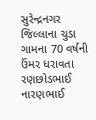સુરેન્દ્રનગર જિલ્લાના ચુડા ગામના 70 વર્ષની ઉંમર ધરાવતા રણછોડભાઈ નારણભાઈ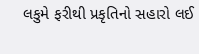લકુમે ફરીથી પ્રકૃતિનો સહારો લઈ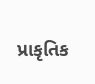પ્રાકૃતિક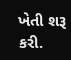ખેતી શરૂ કરી.